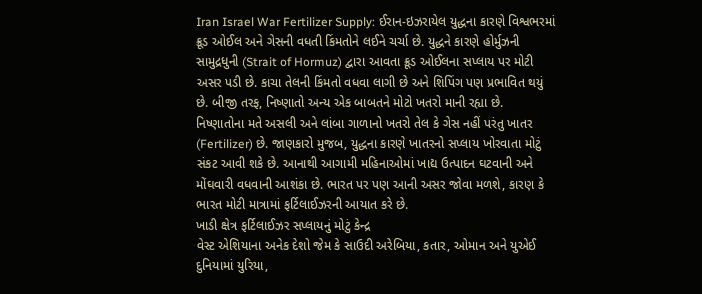Iran Israel War Fertilizer Supply: ઈરાન-ઇઝરાયેલ યુદ્ધના કારણે વિશ્વભરમાં ક્રૂડ ઓઈલ અને ગેસની વધતી કિંમતોને લઈને ચર્ચા છે. યુદ્ધને કારણે હોર્મુઝની સામુદ્રધુની (Strait of Hormuz) દ્વારા આવતા ક્રૂડ ઓઈલના સપ્લાય પર મોટી અસર પડી છે. કાચા તેલની કિંમતો વધવા લાગી છે અને શિપિંગ પણ પ્રભાવિત થયું છે. બીજી તરફ, નિષ્ણાતો અન્ય એક બાબતને મોટો ખતરો માની રહ્યા છે.
નિષ્ણાતોના મતે અસલી અને લાંબા ગાળાનો ખતરો તેલ કે ગેસ નહીં પરંતુ ખાતર (Fertilizer) છે. જાણકારો મુજબ, યુદ્ધના કારણે ખાતરનો સપ્લાય ખોરવાતા મોટું સંકટ આવી શકે છે. આનાથી આગામી મહિનાઓમાં ખાદ્ય ઉત્પાદન ઘટવાની અને મોંઘવારી વધવાની આશંકા છે. ભારત પર પણ આની અસર જોવા મળશે, કારણ કે ભારત મોટી માત્રામાં ફર્ટિલાઈઝરની આયાત કરે છે.
ખાડી ક્ષેત્ર ફર્ટિલાઈઝર સપ્લાયનું મોટું કેન્દ્ર
વેસ્ટ એશિયાના અનેક દેશો જેમ કે સાઉદી અરેબિયા, કતાર, ઓમાન અને યુએઈ દુનિયામાં યુરિયા,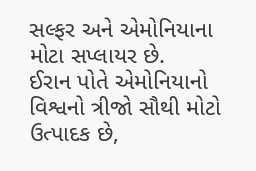સલ્ફર અને એમોનિયાના મોટા સપ્લાયર છે.
ઈરાન પોતે એમોનિયાનો વિશ્વનો ત્રીજો સૌથી મોટો ઉત્પાદક છે,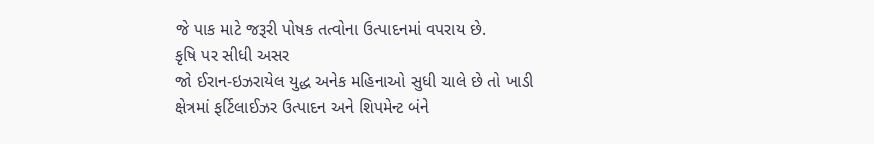જે પાક માટે જરૂરી પોષક તત્વોના ઉત્પાદનમાં વપરાય છે.
કૃષિ પર સીધી અસર
જો ઈરાન-ઇઝરાયેલ યુદ્ધ અનેક મહિનાઓ સુધી ચાલે છે તો ખાડી ક્ષેત્રમાં ફર્ટિલાઈઝર ઉત્પાદન અને શિપમેન્ટ બંને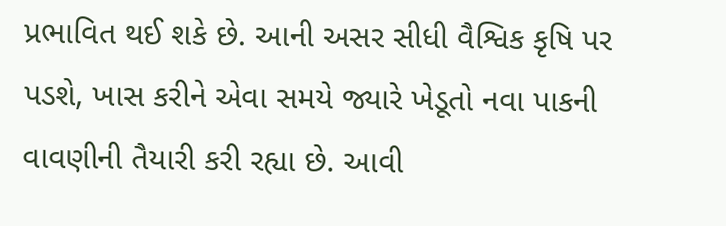પ્રભાવિત થઈ શકે છે. આની અસર સીધી વૈશ્વિક કૃષિ પર પડશે, ખાસ કરીને એવા સમયે જ્યારે ખેડૂતો નવા પાકની વાવણીની તૈયારી કરી રહ્યા છે. આવી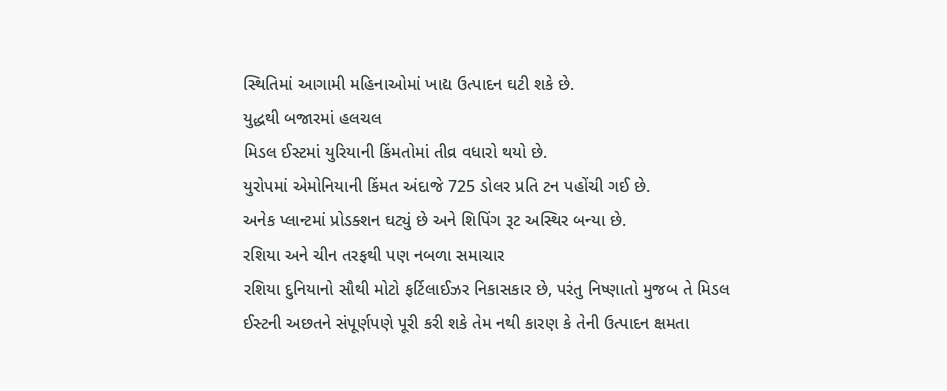સ્થિતિમાં આગામી મહિનાઓમાં ખાદ્ય ઉત્પાદન ઘટી શકે છે.
યુદ્ધથી બજારમાં હલચલ
મિડલ ઈસ્ટમાં યુરિયાની કિંમતોમાં તીવ્ર વધારો થયો છે.
યુરોપમાં એમોનિયાની કિંમત અંદાજે 725 ડોલર પ્રતિ ટન પહોંચી ગઈ છે.
અનેક પ્લાન્ટમાં પ્રોડક્શન ઘટ્યું છે અને શિપિંગ રૂટ અસ્થિર બન્યા છે.
રશિયા અને ચીન તરફથી પણ નબળા સમાચાર
રશિયા દુનિયાનો સૌથી મોટો ફર્ટિલાઈઝર નિકાસકાર છે, પરંતુ નિષ્ણાતો મુજબ તે મિડલ ઈસ્ટની અછતને સંપૂર્ણપણે પૂરી કરી શકે તેમ નથી કારણ કે તેની ઉત્પાદન ક્ષમતા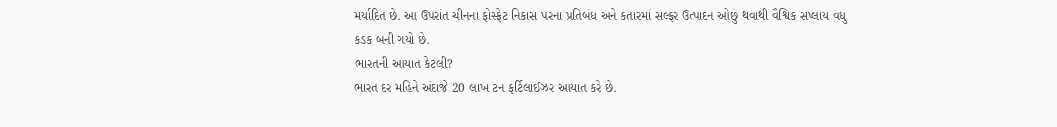મર્યાદિત છે. આ ઉપરાંત ચીનના ફોસ્ફેટ નિકાસ પરના પ્રતિબંધ અને કતારમાં સલ્ફર ઉત્પાદન ઓછું થવાથી વૈશ્વિક સપ્લાય વધુ કડક બની ગયો છે.
ભારતની આયાત કેટલી?
ભારત દર મહિને અંદાજે 20 લાખ ટન ફર્ટિલાઈઝર આયાત કરે છે.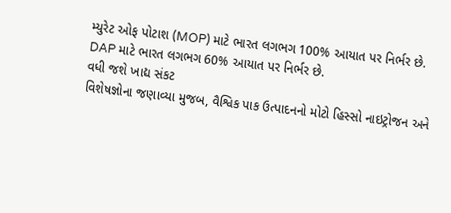મ્યુરેટ ઓફ પોટાશ (MOP) માટે ભારત લગભગ 100% આયાત પર નિર્ભર છે.
DAP માટે ભારત લગભગ 60% આયાત પર નિર્ભર છે.
વધી જશે ખાદ્ય સંકટ
વિશેષજ્ઞોના જણાવ્યા મુજબ, વૈશ્વિક પાક ઉત્પાદનનો મોટો હિસ્સો નાઇટ્રોજન અને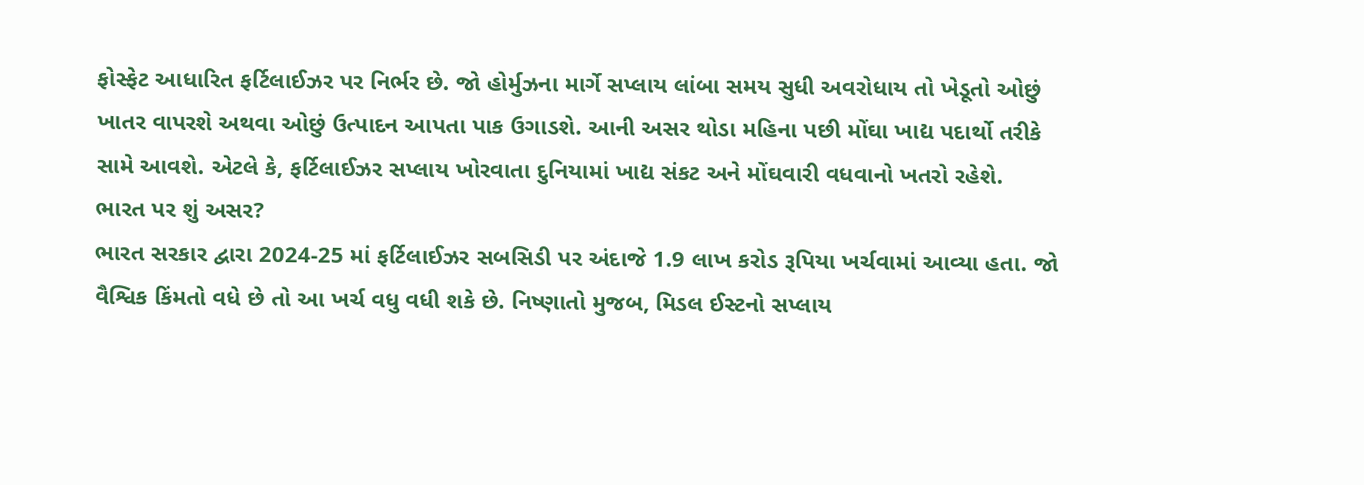ફોસ્ફેટ આધારિત ફર્ટિલાઈઝર પર નિર્ભર છે. જો હોર્મુઝના માર્ગે સપ્લાય લાંબા સમય સુધી અવરોધાય તો ખેડૂતો ઓછું ખાતર વાપરશે અથવા ઓછું ઉત્પાદન આપતા પાક ઉગાડશે. આની અસર થોડા મહિના પછી મોંઘા ખાદ્ય પદાર્થો તરીકે સામે આવશે. એટલે કે, ફર્ટિલાઈઝર સપ્લાય ખોરવાતા દુનિયામાં ખાદ્ય સંકટ અને મોંઘવારી વધવાનો ખતરો રહેશે.
ભારત પર શું અસર?
ભારત સરકાર દ્વારા 2024-25 માં ફર્ટિલાઈઝર સબસિડી પર અંદાજે 1.9 લાખ કરોડ રૂપિયા ખર્ચવામાં આવ્યા હતા. જો વૈશ્વિક કિંમતો વધે છે તો આ ખર્ચ વધુ વધી શકે છે. નિષ્ણાતો મુજબ, મિડલ ઈસ્ટનો સપ્લાય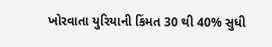ખોરવાતા યુરિયાની કિંમત 30 થી 40% સુધી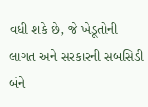વધી શકે છે, જે ખેડૂતોની લાગત અને સરકારની સબસિડી બંને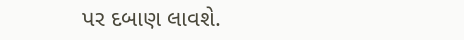પર દબાણ લાવશે.